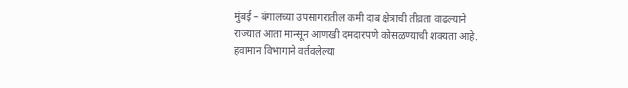मुंबई – बंगालच्या उपसागरातील कमी दाब क्षेत्राची तीव्रता वाढल्याने राज्यात आता मान्सून आणखी दमदारपणे कोसळण्याची शक्यता आहे. हवामान विभागाने वर्तवलेल्या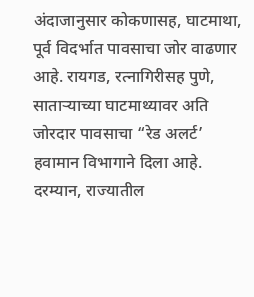अंदाजानुसार कोकणासह, घाटमाथा, पूर्व विदर्भात पावसाचा जोर वाढणार आहे. रायगड, रत्नागिरीसह पुणे, साताऱ्याच्या घाटमाथ्यावर अति जोरदार पावसाचा “रेड अलर्ट’ हवामान विभागाने दिला आहे.
दरम्यान, राज्यातील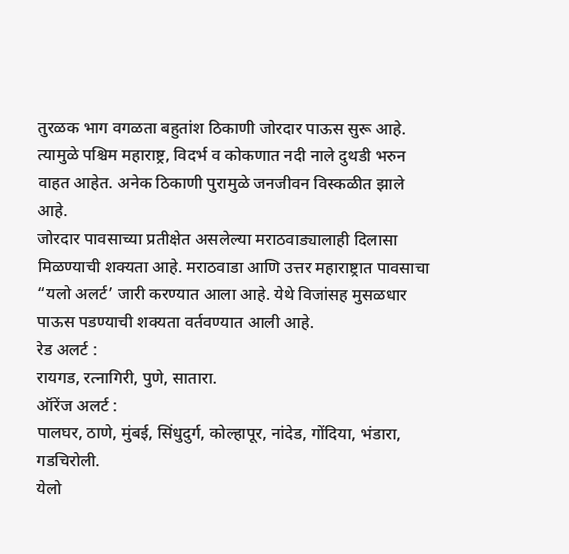तुरळक भाग वगळता बहुतांश ठिकाणी जोरदार पाऊस सुरू आहे. त्यामुळे पश्चिम महाराष्ट्र, विदर्भ व कोकणात नदी नाले दुथडी भरुन वाहत आहेत. अनेक ठिकाणी पुरामुळे जनजीवन विस्कळीत झाले आहे.
जोरदार पावसाच्या प्रतीक्षेत असलेल्या मराठवाड्यालाही दिलासा मिळण्याची शक्यता आहे. मराठवाडा आणि उत्तर महाराष्ट्रात पावसाचा “यलो अलर्ट’ जारी करण्यात आला आहे. येथे विजांसह मुसळधार पाऊस पडण्याची शक्यता वर्तवण्यात आली आहे.
रेड अलर्ट :
रायगड, रत्नागिरी, पुणे, सातारा.
ऑरेंज अलर्ट :
पालघर, ठाणे, मुंबई, सिंधुदुर्ग, कोल्हापूर, नांदेड, गोंदिया, भंडारा, गडचिरोली.
येलो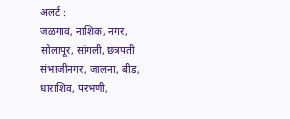अलर्ट :
जळगाव, नाशिक, नगर, सोलापूर, सांगली, छत्रपती संभाजीनगर, जालना, बीड, धाराशिव, परभणी,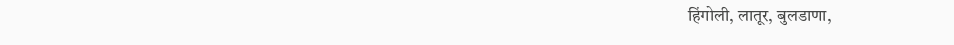हिंगोली, लातूर, बुलडाणा,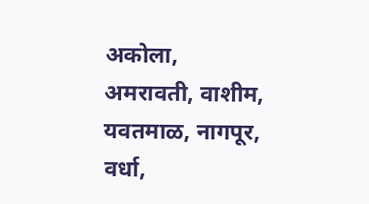अकोला, अमरावती, वाशीम, यवतमाळ, नागपूर, वर्धा,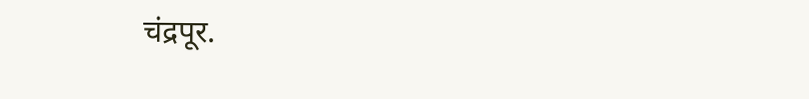चंद्रपूर.